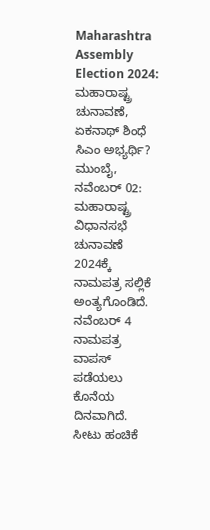Maharashtra Assembly Election 2024: ಮಹಾರಾಷ್ಟ್ರ ಚುನಾವಣೆ, ಏಕನಾಥ್ ಶಿಂಧೆ ಸಿಎಂ ಅಭ್ಯರ್ಥಿ?
ಮುಂಬೈ, ನವೆಂಬರ್ 02: ಮಹಾರಾಷ್ಟ್ರ ವಿಧಾನಸಭೆ ಚುನಾವಣೆ 2024ಕ್ಕೆ ನಾಮಪತ್ರ ಸಲ್ಲಿಕೆ ಅಂತ್ಯಗೊಂಡಿದೆ. ನವೆಂಬರ್ 4 ನಾಮಪತ್ರ ವಾಪಸ್ ಪಡೆಯಲು ಕೊನೆಯ ದಿನವಾಗಿದೆ. ಸೀಟು ಹಂಚಿಕೆ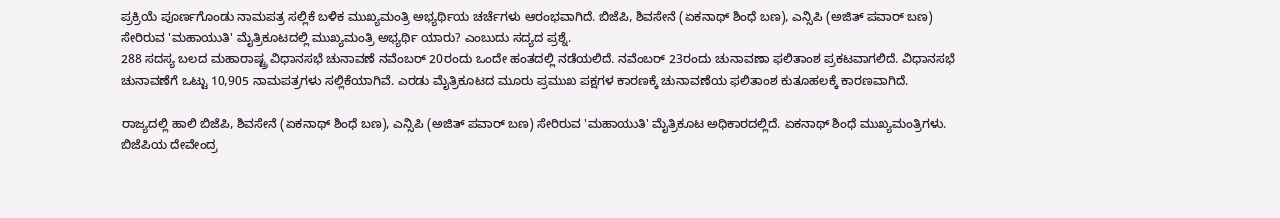ಪ್ರಕ್ರಿಯೆ ಪೂರ್ಣಗೊಂಡು ನಾಮಪತ್ರ ಸಲ್ಲಿಕೆ ಬಳಿಕ ಮುಖ್ಯಮಂತ್ರಿ ಅಭ್ಯರ್ಥಿಯ ಚರ್ಚೆಗಳು ಆರಂಭವಾಗಿದೆ. ಬಿಜೆಪಿ, ಶಿವಸೇನೆ (ಏಕನಾಥ್ ಶಿಂಧೆ ಬಣ), ಎನ್ಸಿಪಿ (ಅಜಿತ್ ಪವಾರ್ ಬಣ) ಸೇರಿರುವ 'ಮಹಾಯುತಿ' ಮೈತ್ರಿಕೂಟದಲ್ಲಿ ಮುಖ್ಯಮಂತ್ರಿ ಅಭ್ಯರ್ಥಿ ಯಾರು? ಎಂಬುದು ಸದ್ಯದ ಪ್ರಶ್ನೆ.
288 ಸದಸ್ಯ ಬಲದ ಮಹಾರಾಷ್ಟ್ರ ವಿಧಾನಸಭೆ ಚುನಾವಣೆ ನವೆಂಬರ್ 20ರಂದು ಒಂದೇ ಹಂತದಲ್ಲಿ ನಡೆಯಲಿದೆ. ನವೆಂಬರ್ 23ರಂದು ಚುನಾವಣಾ ಫಲಿತಾಂಶ ಪ್ರಕಟವಾಗಲಿದೆ. ವಿಧಾನಸಭೆ ಚುನಾವಣೆಗೆ ಒಟ್ಟು 10,905 ನಾಮಪತ್ರಗಳು ಸಲ್ಲಿಕೆಯಾಗಿವೆ. ಎರಡು ಮೈತ್ರಿಕೂಟದ ಮೂರು ಪ್ರಮುಖ ಪಕ್ಷಗಳ ಕಾರಣಕ್ಕೆ ಚುನಾವಣೆಯ ಫಲಿತಾಂಶ ಕುತೂಹಲಕ್ಕೆ ಕಾರಣವಾಗಿದೆ.

ರಾಜ್ಯದಲ್ಲಿ ಹಾಲಿ ಬಿಜೆಪಿ, ಶಿವಸೇನೆ (ಏಕನಾಥ್ ಶಿಂಧೆ ಬಣ), ಎನ್ಸಿಪಿ (ಅಜಿತ್ ಪವಾರ್ ಬಣ) ಸೇರಿರುವ 'ಮಹಾಯುತಿ' ಮೈತ್ರಿಕೂಟ ಅಧಿಕಾರದಲ್ಲಿದೆ. ಏಕನಾಥ್ ಶಿಂಧೆ ಮುಖ್ಯಮಂತ್ರಿಗಳು. ಬಿಜೆಪಿಯ ದೇವೇಂದ್ರ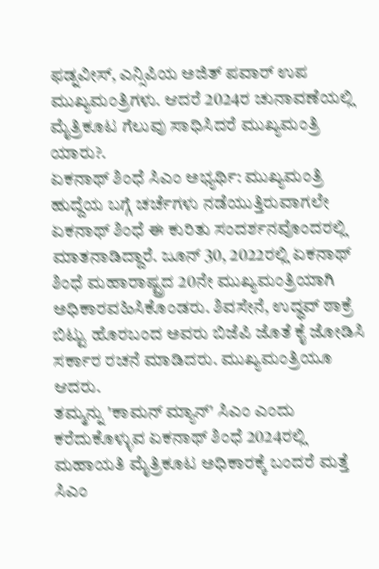ಫಡ್ನವೀಸ್, ಎನ್ಸಿಪಿಯ ಅಜಿತ್ ಪವಾರ್ ಉಪ ಮುಖ್ಯಮಂತ್ರಿಗಳು. ಆದರೆ 2024ರ ಚುನಾವಣೆಯಲ್ಲಿ ಮೈತ್ರಿಕೂಟ ಗೆಲುವು ಸಾಧಿಸಿದರೆ ಮುಖ್ಯಮಂತ್ರಿ ಯಾರು?.
ಏಕನಾಥ್ ಶಿಂಧೆ ಸಿಎಂ ಅಭ್ಯರ್ಥಿ: ಮುಖ್ಯಮಂತ್ರಿ ಹುದ್ದೆಯ ಬಗ್ಗೆ ಚರ್ಚೆಗಳು ನಡೆಯುತ್ತಿರುವಾಗಲೇ ಏಕನಾಥ್ ಶಿಂಧೆ ಈ ಕುರಿತು ಸಂದರ್ಶನವೊಂದರಲ್ಲಿ ಮಾತನಾಡಿದ್ದಾರೆ. ಜೂನ್ 30, 2022ರಲ್ಲಿ ಏಕನಾಥ್ ಶಿಂಧೆ ಮಹಾರಾಷ್ಟ್ರದ 20ನೇ ಮುಖ್ಯಮಂತ್ರಿಯಾಗಿ ಅಧಿಕಾರವಹಿಸಿಕೊಂಡರು. ಶಿವಸೇನೆ, ಉದ್ಧವ್ ಠಾಕ್ರೆ ಬಿಟ್ಟು ಹೊರಬಂದ ಅವರು ಬಿಜೆಪಿ ಜೊತೆ ಕೈ ಜೋಡಿಸಿ ಸರ್ಕಾರ ರಚನೆ ಮಾಡಿದರು. ಮುಖ್ಯಮಂತ್ರಿಯೂ ಆದರು.
ತಮ್ಮನ್ನು 'ಕಾಮನ್ ಮ್ಯಾನ್' ಸಿಎಂ ಎಂದು ಕರೆದುಕೊಳ್ಳುವ ಏಕನಾಥ್ ಶಿಂಧೆ 2024ರಲ್ಲಿ ಮಹಾಯತಿ ಮೈತ್ರಿಕೂಟ ಅಧಿಕಾರಕ್ಕೆ ಬಂದರೆ ಮತ್ತೆ ಸಿಎಂ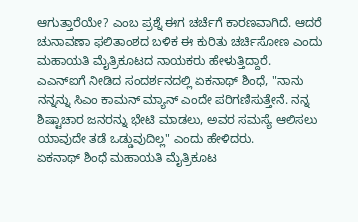ಆಗುತ್ತಾರೆಯೇ? ಎಂಬ ಪ್ರಶ್ನೆ ಈಗ ಚರ್ಚೆಗೆ ಕಾರಣವಾಗಿದೆ. ಆದರೆ ಚುನಾವಣಾ ಫಲಿತಾಂಶದ ಬಳಿಕ ಈ ಕುರಿತು ಚರ್ಚಿಸೋಣ ಎಂದು ಮಹಾಯತಿ ಮೈತ್ರಿಕೂಟದ ನಾಯಕರು ಹೇಳುತ್ತಿದ್ದಾರೆ.
ಎಎನ್ಐಗೆ ನೀಡಿದ ಸಂದರ್ಶನದಲ್ಲಿ ಏಕನಾಥ್ ಶಿಂಧೆ, "ನಾನು ನನ್ನನ್ನು ಸಿಎಂ ಕಾಮನ್ ಮ್ಯಾನ್ ಎಂದೇ ಪರಿಗಣಿಸುತ್ತೇನೆ. ನನ್ನ ಶಿಷ್ಟಾಚಾರ ಜನರನ್ನು ಭೇಟಿ ಮಾಡಲು, ಅವರ ಸಮಸ್ಯೆ ಆಲಿಸಲು ಯಾವುದೇ ತಡೆ ಒಡ್ಡುವುದಿಲ್ಲ" ಎಂದು ಹೇಳಿದರು.
ಏಕನಾಥ್ ಶಿಂಧೆ ಮಹಾಯತಿ ಮೈತ್ರಿಕೂಟ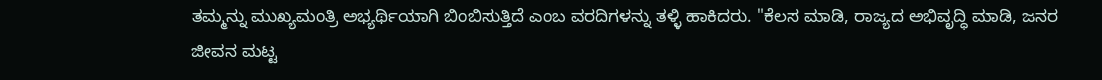ತಮ್ಮನ್ನು ಮುಖ್ಯಮಂತ್ರಿ ಅಭ್ಯರ್ಥಿಯಾಗಿ ಬಿಂಬಿಸುತ್ತಿದೆ ಎಂಬ ವರದಿಗಳನ್ನು ತಳ್ಳಿ ಹಾಕಿದರು. "ಕೆಲಸ ಮಾಡಿ, ರಾಜ್ಯದ ಅಭಿವೃದ್ಧಿ ಮಾಡಿ, ಜನರ ಜೀವನ ಮಟ್ಟ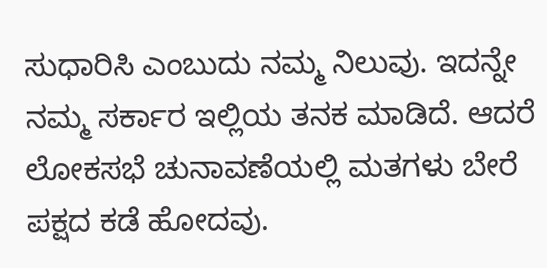ಸುಧಾರಿಸಿ ಎಂಬುದು ನಮ್ಮ ನಿಲುವು. ಇದನ್ನೇ ನಮ್ಮ ಸರ್ಕಾರ ಇಲ್ಲಿಯ ತನಕ ಮಾಡಿದೆ. ಆದರೆ ಲೋಕಸಭೆ ಚುನಾವಣೆಯಲ್ಲಿ ಮತಗಳು ಬೇರೆ ಪಕ್ಷದ ಕಡೆ ಹೋದವು.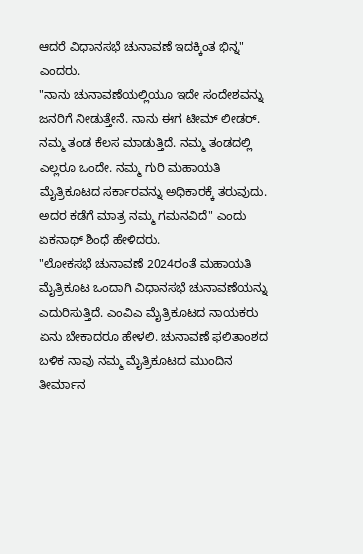ಆದರೆ ವಿಧಾನಸಭೆ ಚುನಾವಣೆ ಇದಕ್ಕಿಂತ ಭಿನ್ನ" ಎಂದರು.
"ನಾನು ಚುನಾವಣೆಯಲ್ಲಿಯೂ ಇದೇ ಸಂದೇಶವನ್ನು ಜನರಿಗೆ ನೀಡುತ್ತೇನೆ. ನಾನು ಈಗ ಟೀಮ್ ಲೀಡರ್. ನಮ್ಮ ತಂಡ ಕೆಲಸ ಮಾಡುತ್ತಿದೆ. ನಮ್ಮ ತಂಡದಲ್ಲಿ ಎಲ್ಲರೂ ಒಂದೇ. ನಮ್ಮ ಗುರಿ ಮಹಾಯತಿ ಮೈತ್ರಿಕೂಟದ ಸರ್ಕಾರವನ್ನು ಅಧಿಕಾರಕ್ಕೆ ತರುವುದು. ಅದರ ಕಡೆಗೆ ಮಾತ್ರ ನಮ್ಮ ಗಮನವಿದೆ" ಎಂದು ಏಕನಾಥ್ ಶಿಂಧೆ ಹೇಳಿದರು.
"ಲೋಕಸಭೆ ಚುನಾವಣೆ 2024ರಂತೆ ಮಹಾಯತಿ ಮೈತ್ರಿಕೂಟ ಒಂದಾಗಿ ವಿಧಾನಸಭೆ ಚುನಾವಣೆಯನ್ನು ಎದುರಿಸುತ್ತಿದೆ. ಎಂವಿಎ ಮೈತ್ರಿಕೂಟದ ನಾಯಕರು ಏನು ಬೇಕಾದರೂ ಹೇಳಲಿ. ಚುನಾವಣೆ ಫಲಿತಾಂಶದ ಬಳಿಕ ನಾವು ನಮ್ಮ ಮೈತ್ರಿಕೂಟದ ಮುಂದಿನ ತೀರ್ಮಾನ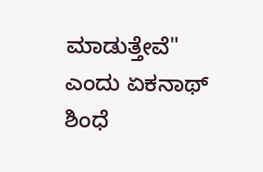ಮಾಡುತ್ತೇವೆ" ಎಂದು ಏಕನಾಥ್ ಶಿಂಧೆ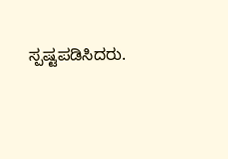ಸ್ಪಷ್ಟಪಡಿಸಿದರು.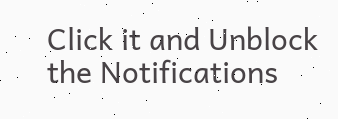Click it and Unblock the Notifications